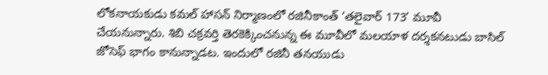లోకనాయకుడు కమల్ హాసన్ నిర్మాణంలో రజినీకాంత్ ‘తలైవార్ 173’ మూవీ చేయనున్నారు. శిబి చక్రవర్తి తెరకెక్కించనున్న ఈ మూవీలో మలయాళ దర్శకనటుడు బాసిల్ జోసెఫ్ భాగం కానున్నాడట. ఇందులో రజినీ తనయుడు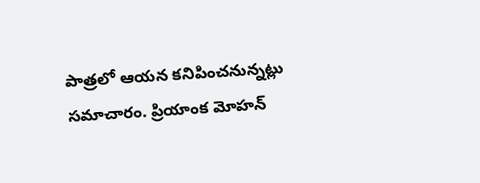పాత్రలో ఆయన కనిపించనున్నట్లు సమాచారం. ప్రియాంక మోహన్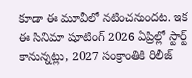కూడా ఈ మూవీలో నటించనుందట. ఇక ఈ సినిమా షూటింగ్ 2026 ఏప్రిల్లో స్టార్ట్ కానున్నట్లు, 2027 సంక్రాంతికి రిలీజ్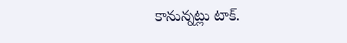కానున్నట్లు టాక్.